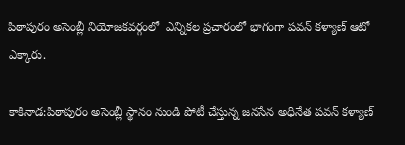పిఠాపురం అసెంబ్లీ నియోజకవర్గంలో  ఎన్నికల ప్రచారంలో భాగంగా పవన్ కళ్యాణ్ ఆటో ఎక్కారు.

కాకినాడ:పిఠాపురం అసెంబ్లీ స్థానం నుండి పోటీ చేస్తున్న జనసేన అధినేత పవన్ కళ్యాణ్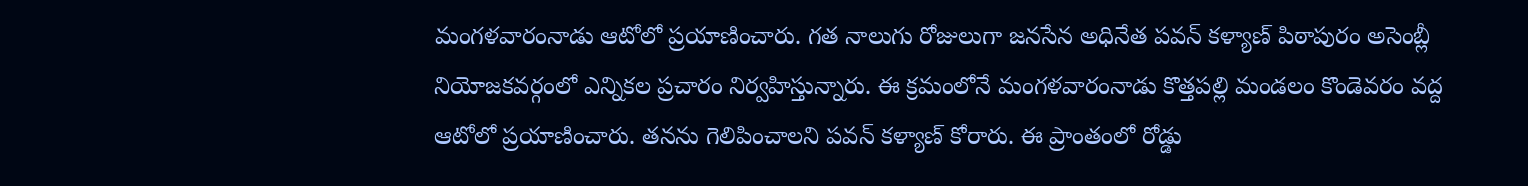మంగళవారంనాడు ఆటోలో ప్రయాణించారు. గత నాలుగు రోజులుగా జనసేన అధినేత పవన్ కళ్యాణ్ పిఠాపురం అసెంబ్లీ నియోజకవర్గంలో ఎన్నికల ప్రచారం నిర్వహిస్తున్నారు. ఈ క్రమంలోనే మంగళవారంనాడు కొత్తపల్లి మండలం కొండెవరం వద్ద ఆటోలో ప్రయాణించారు. తనను గెలిపించాలని పవన్ కళ్యాణ్ కోరారు. ఈ ప్రాంతంలో రోడ్డు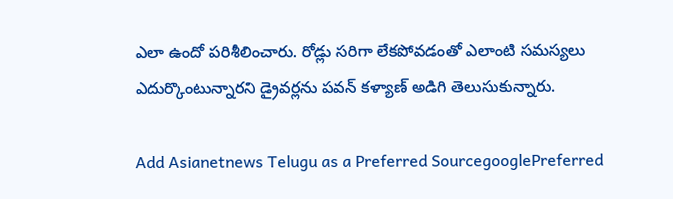ఎలా ఉందో పరిశీలించారు. రోడ్లు సరిగా లేకపోవడంతో ఎలాంటి సమస్యలు ఎదుర్కొంటున్నారని డ్రైవర్లను పవన్ కళ్యాణ్ అడిగి తెలుసుకున్నారు.

Add Asianetnews Telugu as a Preferred SourcegooglePreferred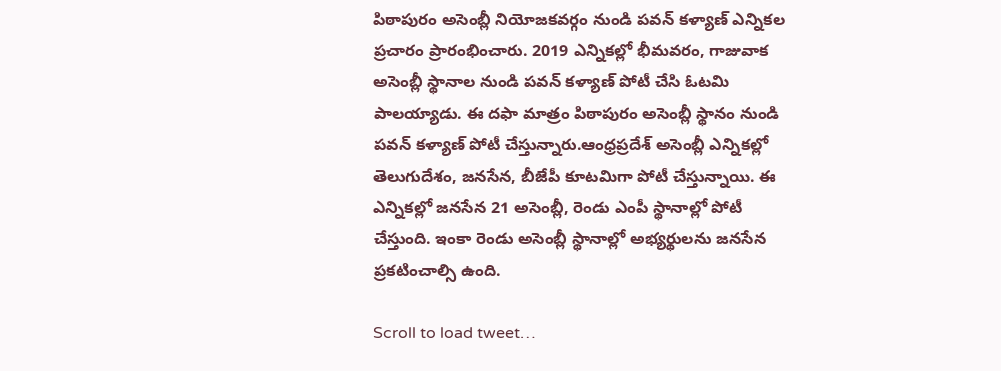పిఠాపురం అసెంబ్లీ నియోజకవర్గం నుండి పవన్ కళ్యాణ్ ఎన్నికల ప్రచారం ప్రారంభించారు. 2019 ఎన్నికల్లో భీమవరం, గాజువాక అసెంబ్లీ స్థానాల నుండి పవన్ కళ్యాణ్ పోటీ చేసి ఓటమి పాలయ్యాడు. ఈ దఫా మాత్రం పిఠాపురం అసెంబ్లీ స్థానం నుండి పవన్ కళ్యాణ్ పోటీ చేస్తున్నారు.ఆంధ్రప్రదేశ్ అసెంబ్లీ ఎన్నికల్లో తెలుగుదేశం, జనసేన, బీజేపీ కూటమిగా పోటీ చేస్తున్నాయి. ఈ ఎన్నికల్లో జనసేన 21 అసెంబ్లీ, రెండు ఎంపీ స్థానాల్లో పోటీ చేస్తుంది. ఇంకా రెండు అసెంబ్లీ స్థానాల్లో అభ్యర్థులను జనసేన ప్రకటించాల్సి ఉంది.

Scroll to load tweet…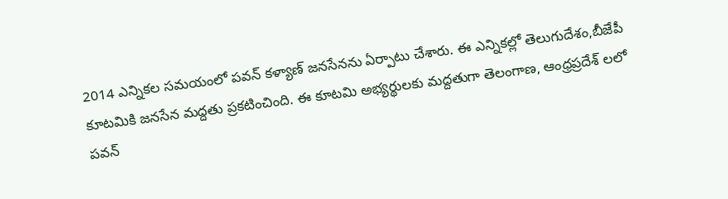2014 ఎన్నికల సమయంలో పవన్ కళ్యాణ్ జనసేనను ఏర్పాటు చేశారు. ఈ ఎన్నికల్లో తెలుగుదేశం,బీజేపీ కూటమికి జనసేన మద్దతు ప్రకటించింది. ఈ కూటమి అభ్యర్థులకు మద్దతుగా తెలంగాణ, ఆంధ్రప్రదేశ్ లలో పవన్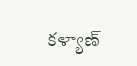కళ్యాణ్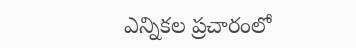ఎన్నికల ప్రచారంలో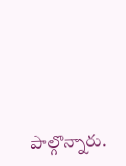పాల్గొన్నారు.